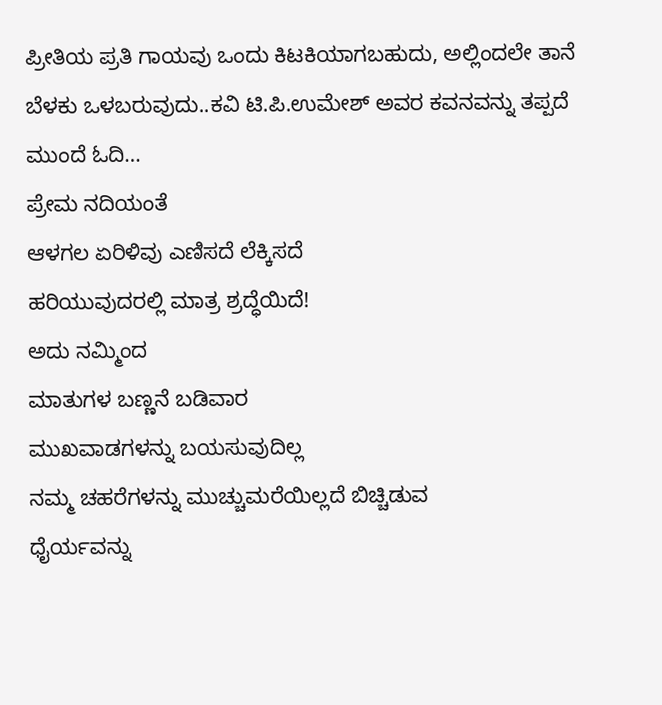ಪ್ರೀತಿಯ ಪ್ರತಿ ಗಾಯವು ಒಂದು ಕಿಟಕಿಯಾಗಬಹುದು, ಅಲ್ಲಿಂದಲೇ ತಾನೆ ಬೆಳಕು ಒಳಬರುವುದು..ಕವಿ ಟಿ.ಪಿ.ಉಮೇಶ್ ಅವರ ಕವನವನ್ನು ತಪ್ಪದೆ ಮುಂದೆ ಓದಿ…
ಪ್ರೇಮ ನದಿಯಂತೆ
ಆಳಗಲ ಏರಿಳಿವು ಎಣಿಸದೆ ಲೆಕ್ಕಿಸದೆ
ಹರಿಯುವುದರಲ್ಲಿ ಮಾತ್ರ ಶ್ರದ್ಧೆಯಿದೆ!
ಅದು ನಮ್ಮಿಂದ
ಮಾತುಗಳ ಬಣ್ಣನೆ ಬಡಿವಾರ
ಮುಖವಾಡಗಳನ್ನು ಬಯಸುವುದಿಲ್ಲ
ನಮ್ಮ ಚಹರೆಗಳನ್ನು ಮುಚ್ಚುಮರೆಯಿಲ್ಲದೆ ಬಿಚ್ಚಿಡುವ
ಧೈರ್ಯವನ್ನು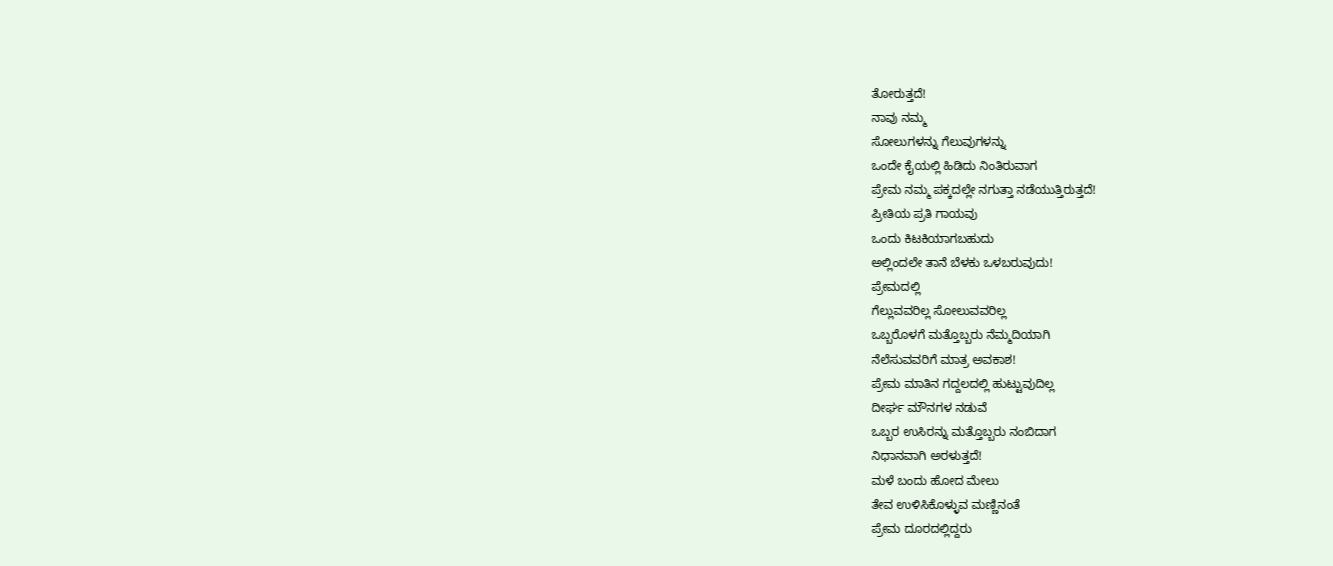ತೋರುತ್ತದೆ!
ನಾವು ನಮ್ಮ
ಸೋಲುಗಳನ್ನು ಗೆಲುವುಗಳನ್ನು
ಒಂದೇ ಕೈಯಲ್ಲಿ ಹಿಡಿದು ನಿಂತಿರುವಾಗ
ಪ್ರೇಮ ನಮ್ಮ ಪಕ್ಕದಲ್ಲೇ ನಗುತ್ತಾ ನಡೆಯುತ್ತಿರುತ್ತದೆ!
ಪ್ರೀತಿಯ ಪ್ರತಿ ಗಾಯವು
ಒಂದು ಕಿಟಕಿಯಾಗಬಹುದು
ಅಲ್ಲಿಂದಲೇ ತಾನೆ ಬೆಳಕು ಒಳಬರುವುದು!
ಪ್ರೇಮದಲ್ಲಿ
ಗೆಲ್ಲುವವರಿಲ್ಲ ಸೋಲುವವರಿಲ್ಲ
ಒಬ್ಬರೊಳಗೆ ಮತ್ತೊಬ್ಬರು ನೆಮ್ಮದಿಯಾಗಿ
ನೆಲೆಸುವವರಿಗೆ ಮಾತ್ರ ಅವಕಾಶ!
ಪ್ರೇಮ ಮಾತಿನ ಗದ್ದಲದಲ್ಲಿ ಹುಟ್ಟುವುದಿಲ್ಲ
ದೀರ್ಘ ಮೌನಗಳ ನಡುವೆ
ಒಬ್ಬರ ಉಸಿರನ್ನು ಮತ್ತೊಬ್ಬರು ನಂಬಿದಾಗ
ನಿಧಾನವಾಗಿ ಅರಳುತ್ತದೆ!
ಮಳೆ ಬಂದು ಹೋದ ಮೇಲು
ತೇವ ಉಳಿಸಿಕೊಳ್ಳುವ ಮಣ್ಣಿನಂತೆ
ಪ್ರೇಮ ದೂರದಲ್ಲಿದ್ದರು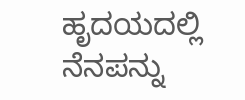ಹೃದಯದಲ್ಲಿ ನೆನಪನ್ನು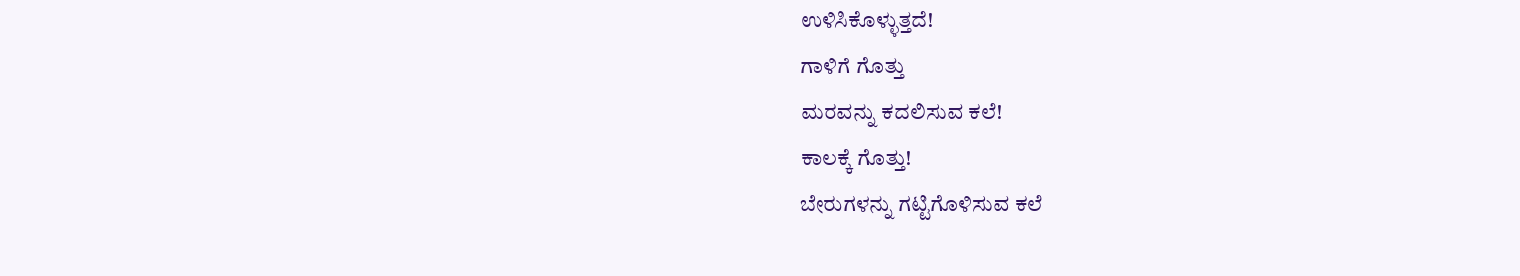ಉಳಿಸಿಕೊಳ್ಳುತ್ತದೆ!
ಗಾಳಿಗೆ ಗೊತ್ತು
ಮರವನ್ನು ಕದಲಿಸುವ ಕಲೆ!
ಕಾಲಕ್ಕೆ ಗೊತ್ತು!
ಬೇರುಗಳನ್ನು ಗಟ್ಟಿಗೊಳಿಸುವ ಕಲೆ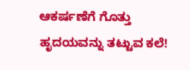ಆಕರ್ಷಣೆಗೆ ಗೊತ್ತು
ಹೃದಯವನ್ನು ತಟ್ಟುವ ಕಲೆ!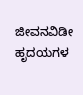ಜೀವನವಿಡೀ
ಹೃದಯಗಳ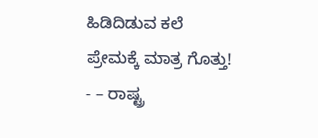ಹಿಡಿದಿಡುವ ಕಲೆ
ಪ್ರೇಮಕ್ಕೆ ಮಾತ್ರ ಗೊತ್ತು!
- – ರಾಷ್ಟ್ರ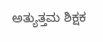ಅತ್ಯುತ್ತಮ ಶಿಕ್ಷಕ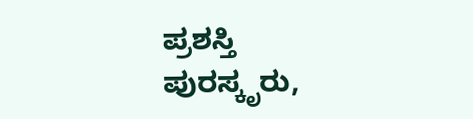ಪ್ರಶಸ್ತಿ ಪುರಸ್ಕೃರು,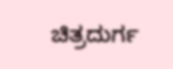ಚಿತ್ರದುರ್ಗ